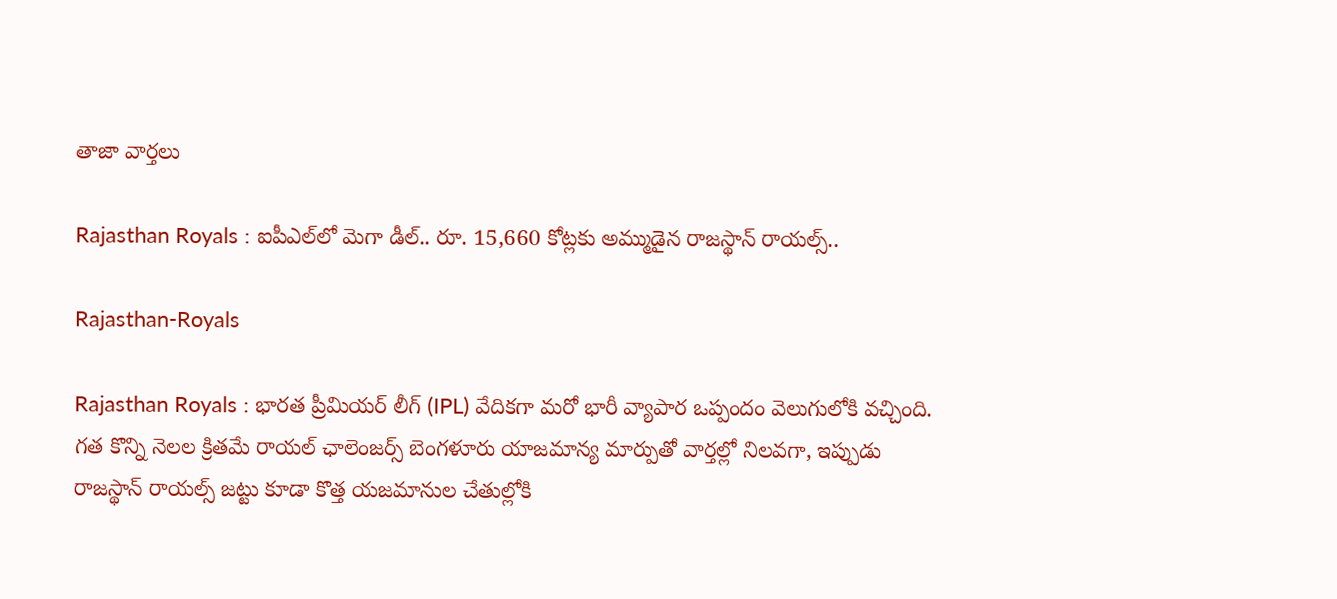తాజా వార్తలు

Rajasthan Royals : ఐపీఎల్‌లో మెగా డీల్.. రూ. 15,660 కోట్లకు అమ్ముడైన రాజస్థాన్ రాయల్స్..

Rajasthan-Royals

Rajasthan Royals : భారత ప్రీమియర్ లీగ్ (IPL) వేదికగా మరో భారీ వ్యాపార ఒప్పందం వెలుగులోకి వచ్చింది. గత కొన్ని నెలల క్రితమే రాయల్ ఛాలెంజర్స్ బెంగళూరు యాజమాన్య మార్పుతో వార్తల్లో నిలవగా, ఇప్పుడు రాజస్థాన్ రాయల్స్ జట్టు కూడా కొత్త యజమానుల చేతుల్లోకి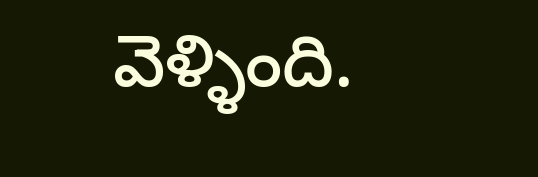వెళ్ళింది.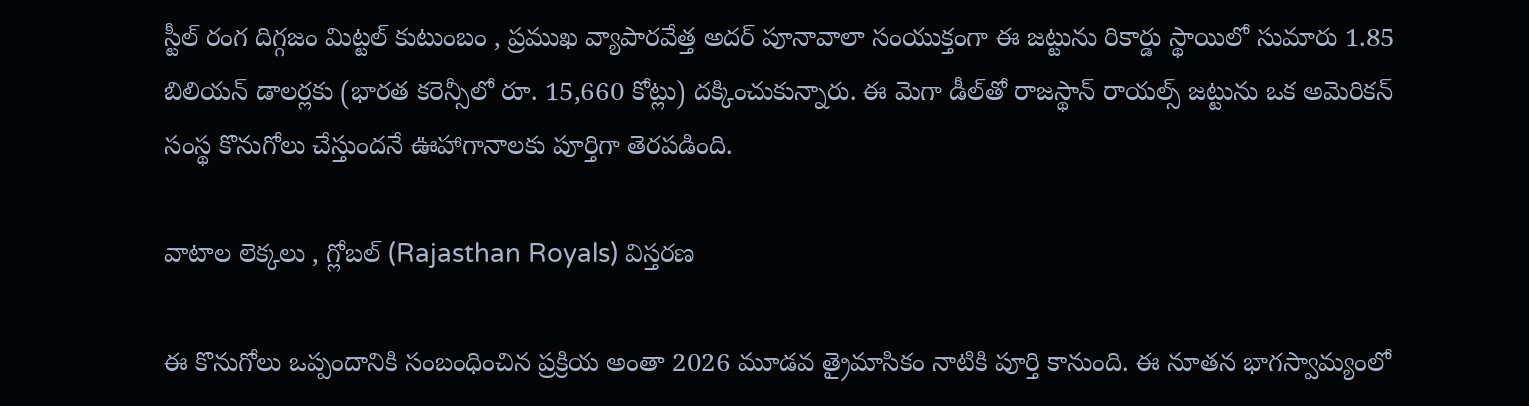స్టీల్ రంగ దిగ్గజం మిట్టల్ కుటుంబం , ప్రముఖ వ్యాపారవేత్త అదర్ పూనావాలా సంయుక్తంగా ఈ జట్టును రికార్డు స్థాయిలో సుమారు 1.85 బిలియన్ డాలర్లకు (భారత కరెన్సీలో రూ. 15,660 కోట్లు) దక్కించుకున్నారు. ఈ మెగా డీల్‌తో రాజస్థాన్ రాయల్స్ జట్టును ఒక అమెరికన్ సంస్థ కొనుగోలు చేస్తుందనే ఊహాగానాలకు పూర్తిగా తెరపడింది.

వాటాల లెక్కలు , గ్లోబల్ (Rajasthan Royals) విస్తరణ

ఈ కొనుగోలు ఒప్పందానికి సంబంధించిన ప్రక్రియ అంతా 2026 మూడవ త్రైమాసికం నాటికి పూర్తి కానుంది. ఈ నూతన భాగస్వామ్యంలో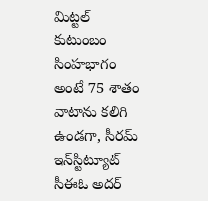మిట్టల్ కుటుంబం సింహభాగం అంటే 75 శాతం వాటాను కలిగి ఉండగా, సీరమ్ ఇన్‌స్టిట్యూట్ సీఈఓ అదర్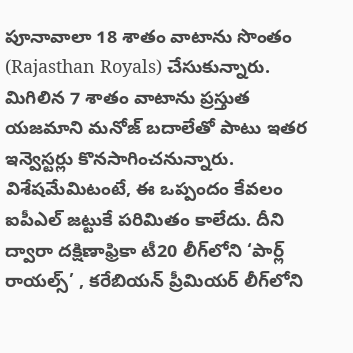పూనావాలా 18 శాతం వాటాను సొంతం (Rajasthan Royals) చేసుకున్నారు. మిగిలిన 7 శాతం వాటాను ప్రస్తుత యజమాని మనోజ్ బదాలేతో పాటు ఇతర ఇన్వెస్టర్లు కొనసాగించనున్నారు. విశేషమేమిటంటే, ఈ ఒప్పందం కేవలం ఐపీఎల్ జట్టుకే పరిమితం కాలేదు. దీని ద్వారా దక్షిణాఫ్రికా టీ20 లీగ్‌లోని ‘పార్ల్ రాయల్స్’ , కరేబియన్ ప్రీమియర్ లీగ్‌లోని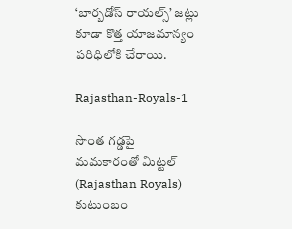‘బార్బడోస్ రాయల్స్’ జట్లు కూడా కొత్త యాజమాన్యం పరిధిలోకి చేరాయి.

Rajasthan-Royals-1

సొంత గడ్డపై మమకారంతో మిట్టల్ (Rajasthan Royals) కుటుంబం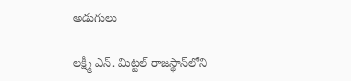అడుగులు

లక్ష్మీ ఎన్. మిట్టల్ రాజస్థాన్‌లోని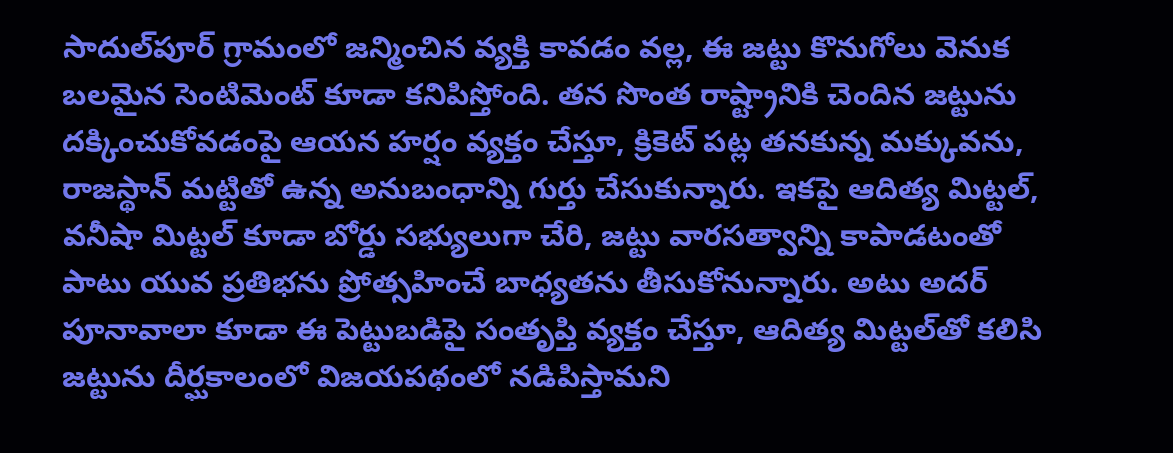సాదుల్‌పూర్ గ్రామంలో జన్మించిన వ్యక్తి కావడం వల్ల, ఈ జట్టు కొనుగోలు వెనుక బలమైన సెంటిమెంట్ కూడా కనిపిస్తోంది. తన సొంత రాష్ట్రానికి చెందిన జట్టును దక్కించుకోవడంపై ఆయన హర్షం వ్యక్తం చేస్తూ, క్రికెట్ పట్ల తనకున్న మక్కువను, రాజస్థాన్ మట్టితో ఉన్న అనుబంధాన్ని గుర్తు చేసుకున్నారు. ఇకపై ఆదిత్య మిట్టల్, వనీషా మిట్టల్ కూడా బోర్డు సభ్యులుగా చేరి, జట్టు వారసత్వాన్ని కాపాడటంతో పాటు యువ ప్రతిభను ప్రోత్సహించే బాధ్యతను తీసుకోనున్నారు. అటు అదర్ పూనావాలా కూడా ఈ పెట్టుబడిపై సంతృప్తి వ్యక్తం చేస్తూ, ఆదిత్య మిట్టల్‌తో కలిసి జట్టును దీర్ఘకాలంలో విజయపథంలో నడిపిస్తామని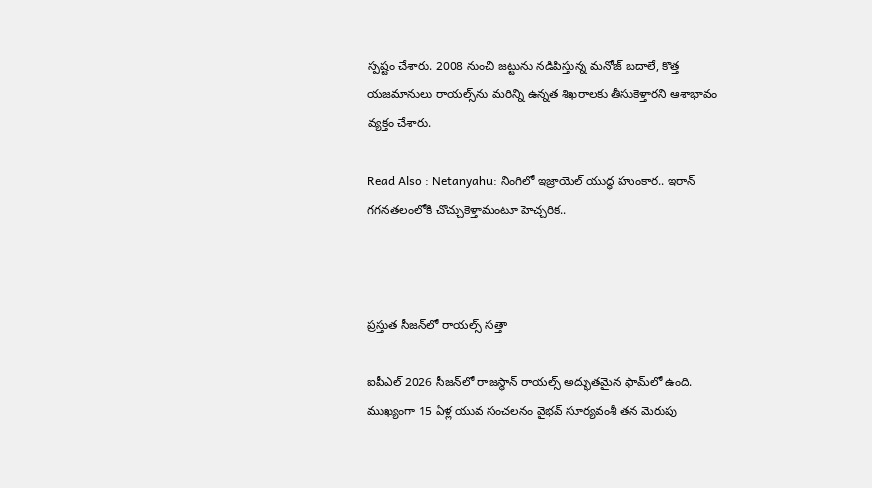స్పష్టం చేశారు. 2008 నుంచి జట్టును నడిపిస్తున్న మనోజ్ బదాలే, కొత్త యజమానులు రాయల్స్‌ను మరిన్ని ఉన్నత శిఖరాలకు తీసుకెళ్తారని ఆశాభావం వ్యక్తం చేశారు.

Read Also : Netanyahu: నింగిలో ఇజ్రాయెల్ యుద్ధ హుంకార.. ఇరాన్ గగనతలంలోకి చొచ్చుకెళ్తామంటూ హెచ్చరిక..



ప్రస్తుత సీజన్‌లో రాయల్స్ సత్తా

ఐపీఎల్ 2026 సీజన్‌లో రాజస్థాన్ రాయల్స్ అద్భుతమైన ఫామ్‌లో ఉంది. ముఖ్యంగా 15 ఏళ్ల యువ సంచలనం వైభవ్ సూర్యవంశీ తన మెరుపు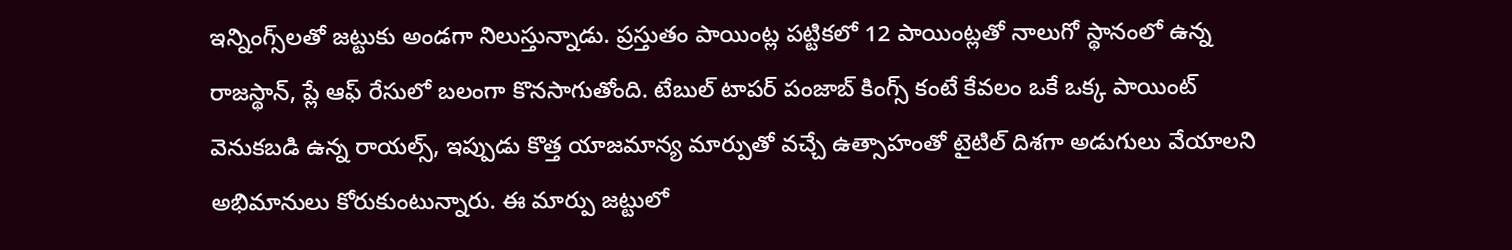ఇన్నింగ్స్‌లతో జట్టుకు అండగా నిలుస్తున్నాడు. ప్రస్తుతం పాయింట్ల పట్టికలో 12 పాయింట్లతో నాలుగో స్థానంలో ఉన్న రాజస్థాన్, ప్లే ఆఫ్ రేసులో బలంగా కొనసాగుతోంది. టేబుల్ టాపర్ పంజాబ్ కింగ్స్ కంటే కేవలం ఒకే ఒక్క పాయింట్ వెనుకబడి ఉన్న రాయల్స్, ఇప్పుడు కొత్త యాజమాన్య మార్పుతో వచ్చే ఉత్సాహంతో టైటిల్ దిశగా అడుగులు వేయాలని అభిమానులు కోరుకుంటున్నారు. ఈ మార్పు జట్టులో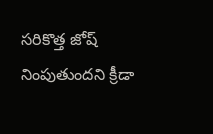సరికొత్త జోష్ నింపుతుందని క్రీడా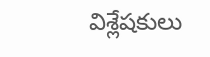విశ్లేషకులు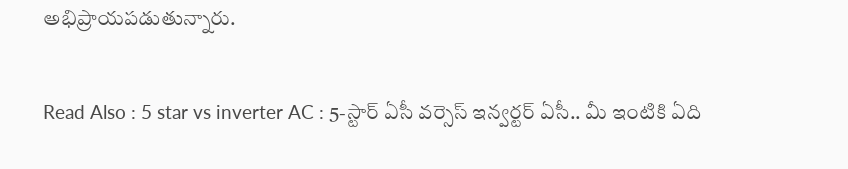అభిప్రాయపడుతున్నారు.

Read Also : 5 star vs inverter AC : 5-స్టార్ ఏసీ వర్సెస్ ఇన్వర్టర్ ఏసీ.. మీ ఇంటికి ఏది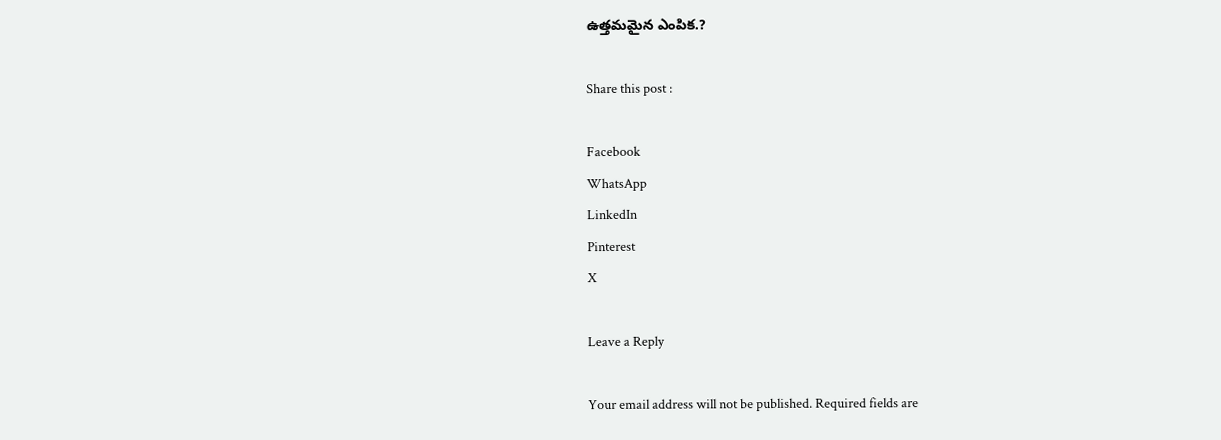ఉత్తమమైన ఎంపిక.?

Share this post :

Facebook
WhatsApp
LinkedIn
Pinterest
X

Leave a Reply

Your email address will not be published. Required fields are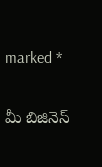marked *

మీ బిజినెస్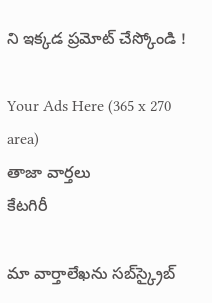ని ఇక్కడ ప్రమోట్ చేస్కోండి !

Your Ads Here (365 x 270 area)
తాజా వార్తలు
కేటగిరీ

మా వార్తాలేఖను సబ్‌స్క్రైబ్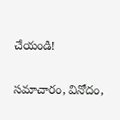చేయండి!

సమాచారం, వినోదం,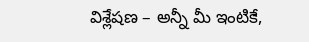విశ్లేషణ – అన్నీ మీ ఇంటికే,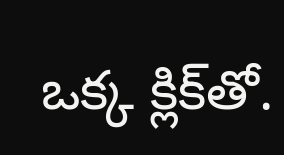ఒక్క క్లిక్‌తో.